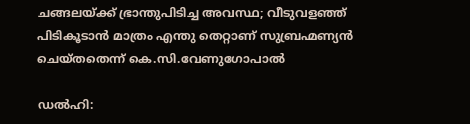ചങ്ങലയ്ക്ക് ഭ്രാന്തുപിടിച്ച അവസ്ഥ; വീടുവളഞ്ഞ് പിടികൂടാൻ മാത്രം എന്തു തെറ്റാണ് സുബ്രഹ്മണ്യൻ ചെയ്തതെന്ന് കെ.സി.വേണുഗോപാൽ

ഡൽഹി: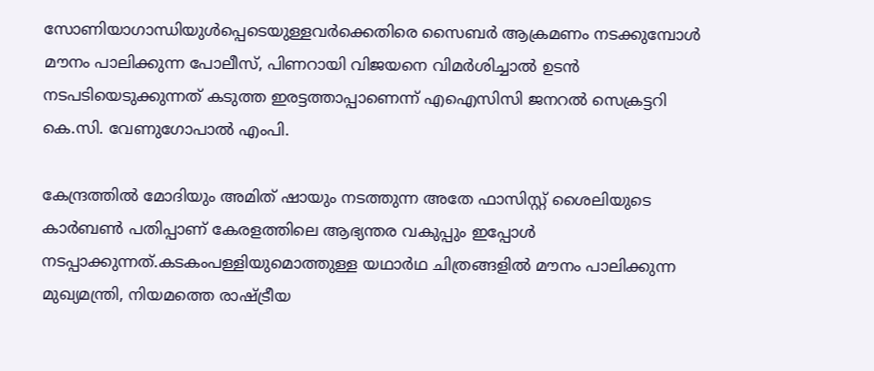സോണിയാഗാന്ധിയുൾപ്പെടെയുള്ളവർക്കെതിരെ സൈബർ ആക്രമണം നടക്കുമ്പോൾ മൗനം പാലിക്കുന്ന പോലീസ്, പിണറായി വിജയനെ വിമർശിച്ചാൽ ഉടൻ നടപടിയെടുക്കുന്നത് കടുത്ത ഇരട്ടത്താപ്പാണെന്ന് എഐസിസി ജനറൽ സെക്രട്ടറി കെ.സി. വേണുഗോപാൽ എംപി.

കേന്ദ്രത്തിൽ മോദിയും അമിത് ഷായും നടത്തുന്ന അതേ ഫാസിസ്റ്റ് ശൈലിയുടെ കാർബൺ പതിപ്പാണ് കേരളത്തിലെ ആഭ്യന്തര വകുപ്പും ഇപ്പോൾ നടപ്പാക്കുന്നത്.കടകംപള്ളിയുമൊത്തുള്ള യഥാർഥ ചിത്രങ്ങളിൽ മൗനം പാലിക്കുന്ന മുഖ്യമന്ത്രി, നിയമത്തെ രാഷ്ട്രീയ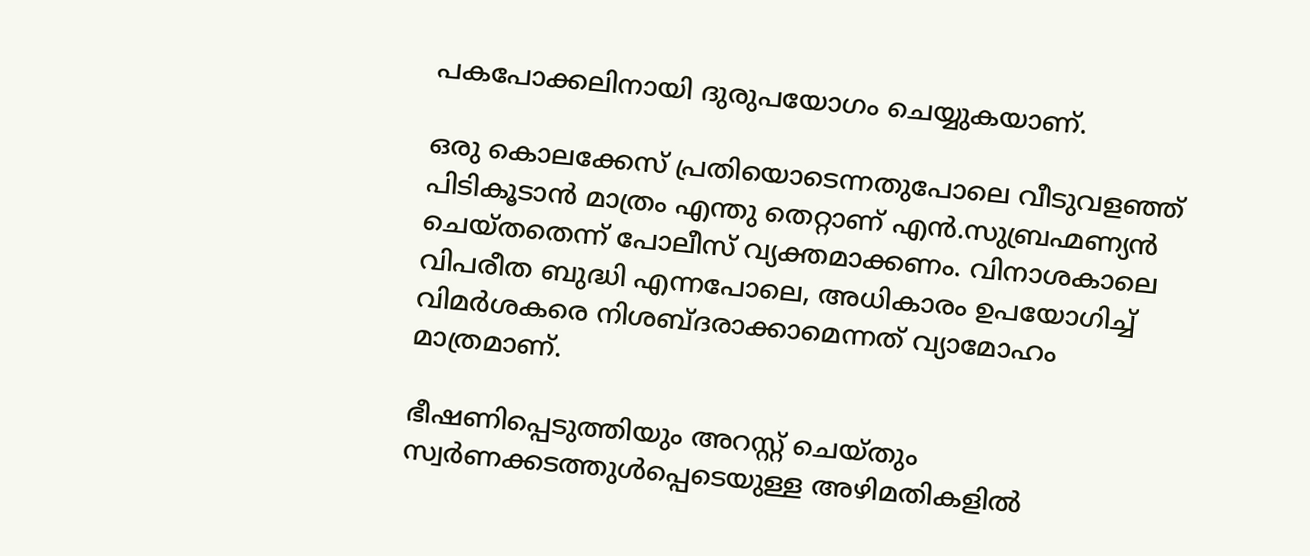പകപോക്കലിനായി ദുരുപയോഗം ചെയ്യുകയാണ്.

ഒരു കൊലക്കേസ് പ്രതിയൊടെന്നതുപോലെ വീടുവളഞ്ഞ് പിടികൂടാൻ മാത്രം എന്തു തെറ്റാണ് എൻ.സുബ്രഹ്മണ്യൻ ചെയ്തതെന്ന് പോലീസ് വ്യക്തമാക്കണം. വിനാശകാലെ വിപരീത ബുദ്ധി എന്നപോലെ, അധികാരം ഉപയോഗിച്ച് വിമർശകരെ നിശബ്ദരാക്കാമെന്നത് വ്യാമോഹം മാത്രമാണ്.

ഭീഷണിപ്പെടുത്തിയും അറസ്റ്റ് ചെയ്തും സ്വർണക്കടത്തുൾപ്പെടെയുള്ള അഴിമതികളിൽ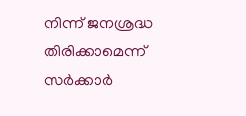നിന്ന് ജനശ്രദ്ധ തിരിക്കാമെന്ന് സർക്കാർ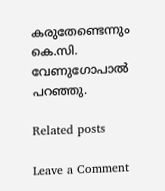കരുതേണ്ടെന്നും കെ.സി. വേണുഗോപാൽ പറഞ്ഞു.

Related posts

Leave a Comment